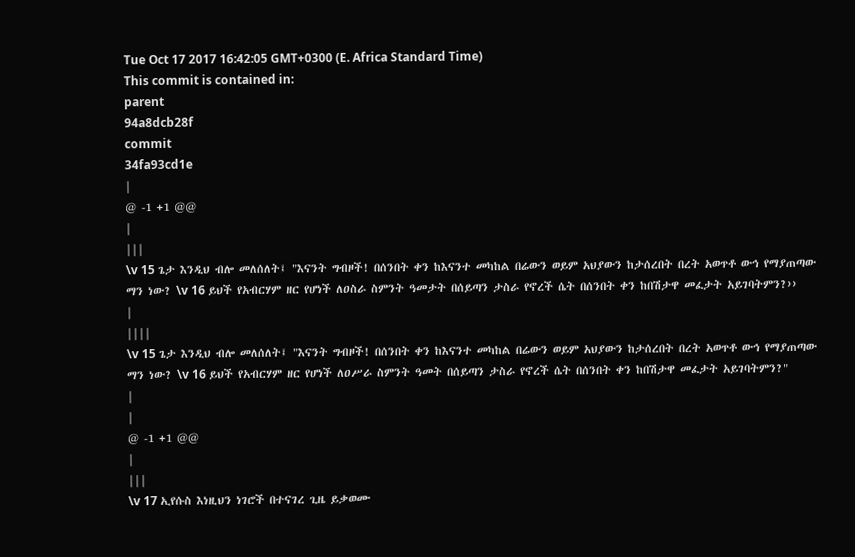Tue Oct 17 2017 16:42:05 GMT+0300 (E. Africa Standard Time)
This commit is contained in:
parent
94a8dcb28f
commit
34fa93cd1e
|
@ -1 +1 @@
|
|||
\v 15 ጌታ እንዲህ ብሎ መለሰለት፤ "እናንት ግብዞች! በሰንበት ቀን ከእናንተ መካከል በሬውን ወይም አህያውን ከታሰረበት በረት አወጥቶ ውኅ የማያጠጣው ማን ነው? \v 16 ይህች የአብርሃም ዘር የሆነች ለዐስራ ስምንት ዓመታት በሰይጣን ታስራ የኖረች ሴት በሰንበት ቀን ከበሽታዋ መፈታት አይገባትምን?››
|
||||
\v 15 ጌታ እንዲህ ብሎ መለሰለት፤ "እናንት ግብዞች! በሰንበት ቀን ከእናንተ መካከል በሬውን ወይም አህያውን ከታሰረበት በረት አወጥቶ ውኅ የማያጠጣው ማን ነው? \v 16 ይህች የአብርሃም ዘር የሆነች ለዐሥራ ስምንት ዓመት በሰይጣን ታስራ የኖረች ሴት በሰንበት ቀን ከበሽታዋ መፈታት አይገባትምን?"
|
|
@ -1 +1 @@
|
|||
\v 17 ኢየሱስ እነዚህን ነገሮች በተናገረ ጊዜ ይቃወሙ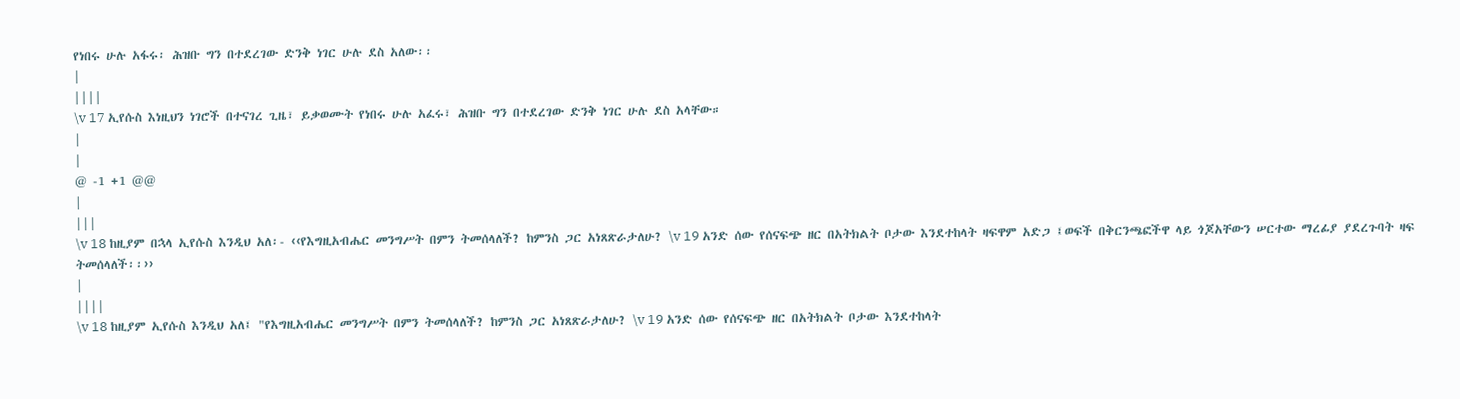የነበሩ ሁሉ አፋሩ፡ ሕዝቡ ግን በተደረገው ድንቅ ነገር ሁሉ ደስ አለው፡፡
|
||||
\v 17 ኢየሱስ እነዚህን ነገሮች በተናገረ ጊዜ፣ ይቃወሙት የነበሩ ሁሉ አፈሩ፣ ሕዝቡ ግን በተደረገው ድንቅ ነገር ሁሉ ደስ አላቸው።
|
|
@ -1 +1 @@
|
|||
\v 18 ከዚያም በኋላ ኢየሱስ እንዲህ አለ፡- ‹‹የእግዚአብሔር መንግሥት በምን ትመሰላለች? ከምንስ ጋር አነጸጽራታለሁ? \v 19 አንድ ሰው የሰናፍጭ ዘር በአትክልት ቦታው እንደተከላት ዛፍዋም አድጋ ፤ወፍች በቅርንጫፎችዋ ላይ ጎጆአቸውን ሠርተው ማረፊያ ያደረጉባት ዛፍ ትመሰላለች፡፡››
|
||||
\v 18 ከዚያም ኢየሱስ እንዲህ አለ፤ "የእግዚአብሔር መንግሥት በምን ትመሰላለች? ከምንስ ጋር አነጸጽራታለሁ? \v 19 አንድ ሰው የሰናፍጭ ዘር በአትክልት ቦታው እንደተከላት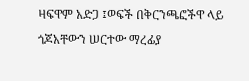ዛፍዋም አድጋ ፤ወፍች በቅርንጫፎችዋ ላይ ጎጆአቸውን ሠርተው ማረፊያ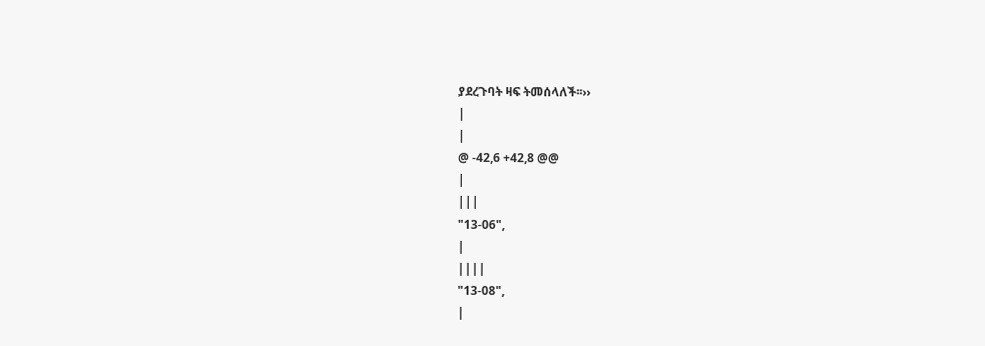ያደረጉባት ዛፍ ትመሰላለች፡፡››
|
|
@ -42,6 +42,8 @@
|
|||
"13-06",
|
||||
"13-08",
|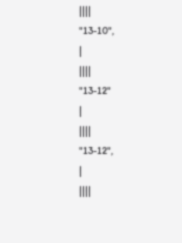||||
"13-10",
|
||||
"13-12"
|
||||
"13-12",
|
||||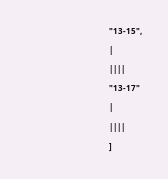"13-15",
|
||||
"13-17"
|
||||
]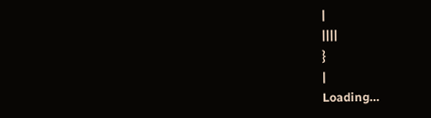|
||||
}
|
Loading…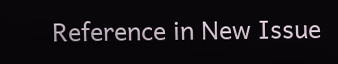Reference in New Issue